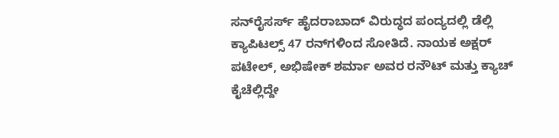ಸನ್‌ರೈಸರ್ಸ್ ಹೈದರಾಬಾದ್ ವಿರುದ್ಧದ ಪಂದ್ಯದಲ್ಲಿ ಡೆಲ್ಲಿ ಕ್ಯಾಪಿಟಲ್ಸ್ 47 ರನ್‌ಗಳಿಂದ ಸೋತಿದೆ. ನಾಯಕ ಅಕ್ಷರ್ ಪಟೇಲ್, ಅಭಿಷೇಕ್ ಶರ್ಮಾ ಅವರ ರನೌಟ್ ಮತ್ತು ಕ್ಯಾಚ್ ಕೈಚೆಲ್ಲಿದ್ದೇ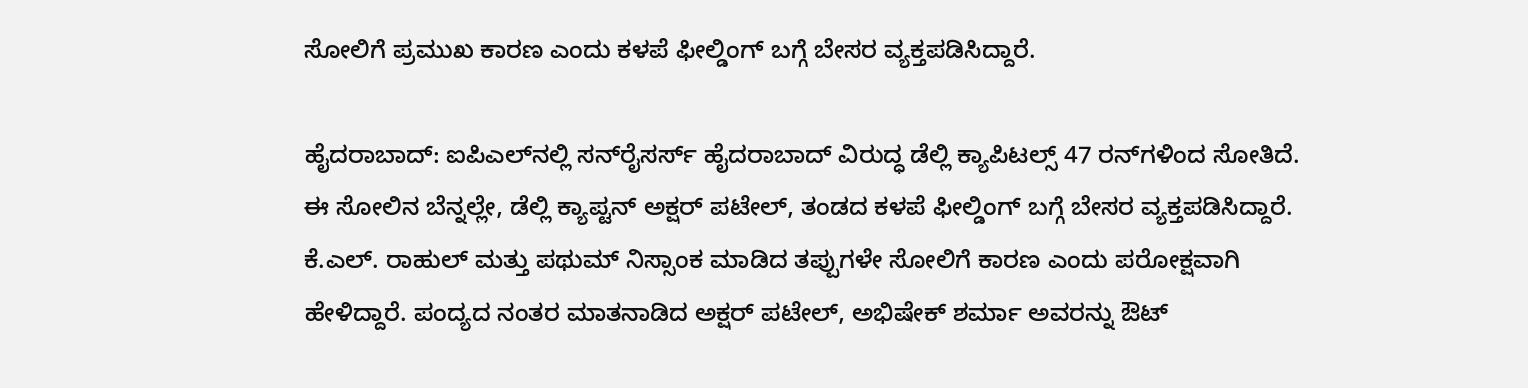ಸೋಲಿಗೆ ಪ್ರಮುಖ ಕಾರಣ ಎಂದು ಕಳಪೆ ಫೀಲ್ಡಿಂಗ್ ಬಗ್ಗೆ ಬೇಸರ ವ್ಯಕ್ತಪಡಿಸಿದ್ದಾರೆ.

ಹೈದರಾಬಾದ್: ಐಪಿಎಲ್‌ನಲ್ಲಿ ಸನ್‌ರೈಸರ್ಸ್ ಹೈದರಾಬಾದ್ ವಿರುದ್ಧ ಡೆಲ್ಲಿ ಕ್ಯಾಪಿಟಲ್ಸ್ 47 ರನ್‌ಗಳಿಂದ ಸೋತಿದೆ. ಈ ಸೋಲಿನ ಬೆನ್ನಲ್ಲೇ, ಡೆಲ್ಲಿ ಕ್ಯಾಪ್ಟನ್ ಅಕ್ಷರ್ ಪಟೇಲ್, ತಂಡದ ಕಳಪೆ ಫೀಲ್ಡಿಂಗ್ ಬಗ್ಗೆ ಬೇಸರ ವ್ಯಕ್ತಪಡಿಸಿದ್ದಾರೆ. ಕೆ.ಎಲ್. ರಾಹುಲ್ ಮತ್ತು ಪಥುಮ್ ನಿಸ್ಸಾಂಕ ಮಾಡಿದ ತಪ್ಪುಗಳೇ ಸೋಲಿಗೆ ಕಾರಣ ಎಂದು ಪರೋಕ್ಷವಾಗಿ ಹೇಳಿದ್ದಾರೆ. ಪಂದ್ಯದ ನಂತರ ಮಾತನಾಡಿದ ಅಕ್ಷರ್ ಪಟೇಲ್, ಅಭಿಷೇಕ್ ಶರ್ಮಾ ಅವರನ್ನು ಔಟ್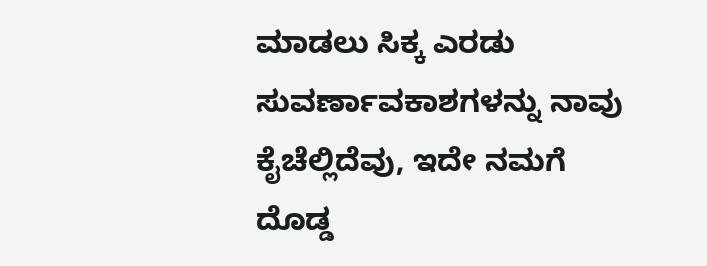ಮಾಡಲು ಸಿಕ್ಕ ಎರಡು ಸುವರ್ಣಾವಕಾಶಗಳನ್ನು ನಾವು ಕೈಚೆಲ್ಲಿದೆವು, ಇದೇ ನಮಗೆ ದೊಡ್ಡ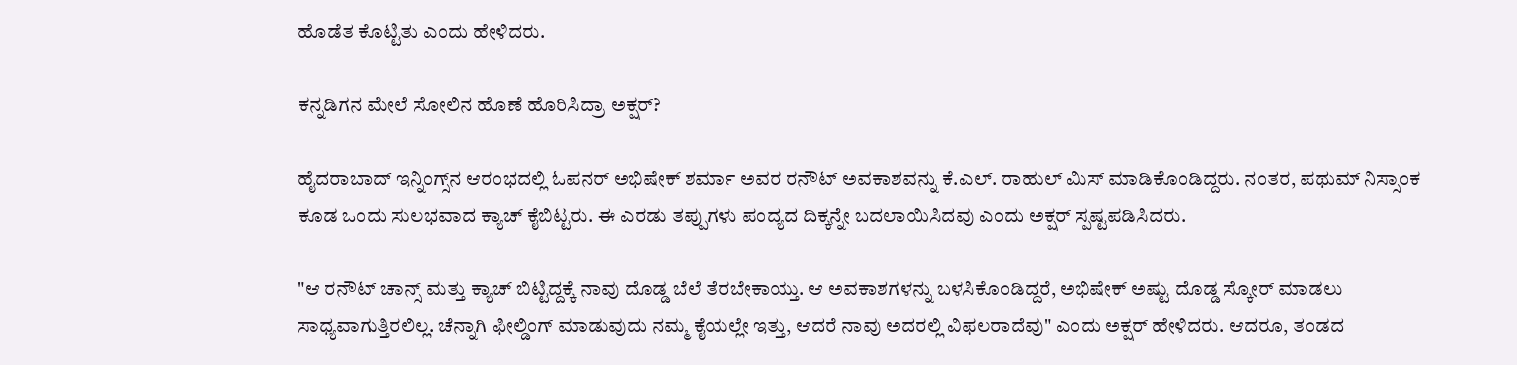ಹೊಡೆತ ಕೊಟ್ಟಿತು ಎಂದು ಹೇಳಿದರು.

ಕನ್ನಡಿಗನ ಮೇಲೆ ಸೋಲಿನ ಹೊಣೆ ಹೊರಿಸಿದ್ರಾ ಅಕ್ಷರ್?

ಹೈದರಾಬಾದ್ ಇನ್ನಿಂಗ್ಸ್‌ನ ಆರಂಭದಲ್ಲಿ ಓಪನರ್ ಅಭಿಷೇಕ್ ಶರ್ಮಾ ಅವರ ರನೌಟ್ ಅವಕಾಶವನ್ನು ಕೆ.ಎಲ್. ರಾಹುಲ್ ಮಿಸ್ ಮಾಡಿಕೊಂಡಿದ್ದರು. ನಂತರ, ಪಥುಮ್ ನಿಸ್ಸಾಂಕ ಕೂಡ ಒಂದು ಸುಲಭವಾದ ಕ್ಯಾಚ್ ಕೈಬಿಟ್ಟರು. ಈ ಎರಡು ತಪ್ಪುಗಳು ಪಂದ್ಯದ ದಿಕ್ಕನ್ನೇ ಬದಲಾಯಿಸಿದವು ಎಂದು ಅಕ್ಷರ್ ಸ್ಪಷ್ಟಪಡಿಸಿದರು.

"ಆ ರನೌಟ್ ಚಾನ್ಸ್ ಮತ್ತು ಕ್ಯಾಚ್ ಬಿಟ್ಟಿದ್ದಕ್ಕೆ ನಾವು ದೊಡ್ಡ ಬೆಲೆ ತೆರಬೇಕಾಯ್ತು. ಆ ಅವಕಾಶಗಳನ್ನು ಬಳಸಿಕೊಂಡಿದ್ದರೆ, ಅಭಿಷೇಕ್ ಅಷ್ಟು ದೊಡ್ಡ ಸ್ಕೋರ್ ಮಾಡಲು ಸಾಧ್ಯವಾಗುತ್ತಿರಲಿಲ್ಲ. ಚೆನ್ನಾಗಿ ಫೀಲ್ಡಿಂಗ್ ಮಾಡುವುದು ನಮ್ಮ ಕೈಯಲ್ಲೇ ಇತ್ತು, ಆದರೆ ನಾವು ಅದರಲ್ಲಿ ವಿಫಲರಾದೆವು" ಎಂದು ಅಕ್ಷರ್ ಹೇಳಿದರು. ಆದರೂ, ತಂಡದ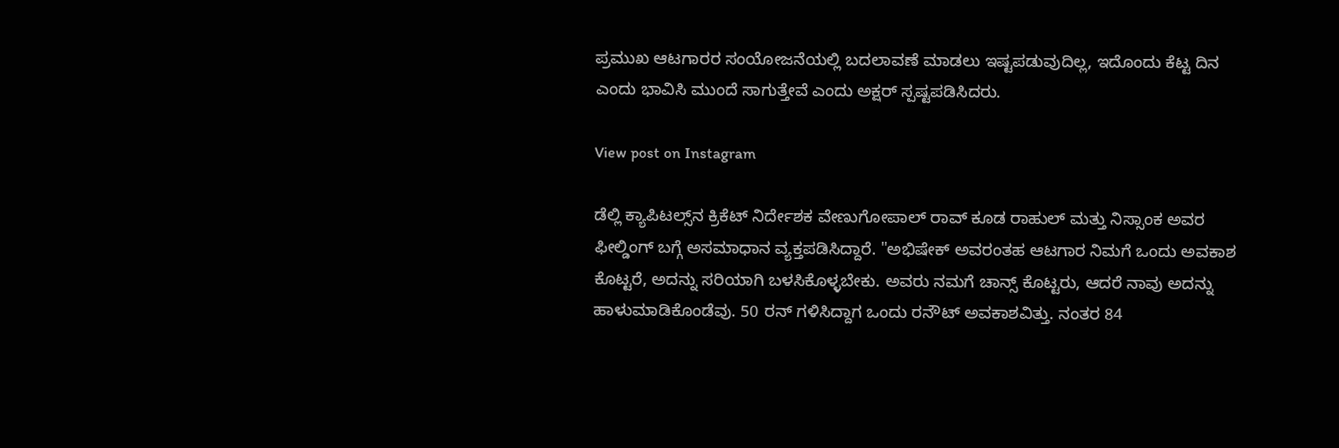ಪ್ರಮುಖ ಆಟಗಾರರ ಸಂಯೋಜನೆಯಲ್ಲಿ ಬದಲಾವಣೆ ಮಾಡಲು ಇಷ್ಟಪಡುವುದಿಲ್ಲ, ಇದೊಂದು ಕೆಟ್ಟ ದಿನ ಎಂದು ಭಾವಿಸಿ ಮುಂದೆ ಸಾಗುತ್ತೇವೆ ಎಂದು ಅಕ್ಷರ್ ಸ್ಪಷ್ಟಪಡಿಸಿದರು.

View post on Instagram

ಡೆಲ್ಲಿ ಕ್ಯಾಪಿಟಲ್ಸ್‌ನ ಕ್ರಿಕೆಟ್ ನಿರ್ದೇಶಕ ವೇಣುಗೋಪಾಲ್ ರಾವ್ ಕೂಡ ರಾಹುಲ್ ಮತ್ತು ನಿಸ್ಸಾಂಕ ಅವರ ಫೀಲ್ಡಿಂಗ್ ಬಗ್ಗೆ ಅಸಮಾಧಾನ ವ್ಯಕ್ತಪಡಿಸಿದ್ದಾರೆ. "ಅಭಿಷೇಕ್ ಅವರಂತಹ ಆಟಗಾರ ನಿಮಗೆ ಒಂದು ಅವಕಾಶ ಕೊಟ್ಟರೆ, ಅದನ್ನು ಸರಿಯಾಗಿ ಬಳಸಿಕೊಳ್ಳಬೇಕು. ಅವರು ನಮಗೆ ಚಾನ್ಸ್ ಕೊಟ್ಟರು, ಆದರೆ ನಾವು ಅದನ್ನು ಹಾಳುಮಾಡಿಕೊಂಡೆವು. 50 ರನ್ ಗಳಿಸಿದ್ದಾಗ ಒಂದು ರನೌಟ್ ಅವಕಾಶವಿತ್ತು. ನಂತರ 84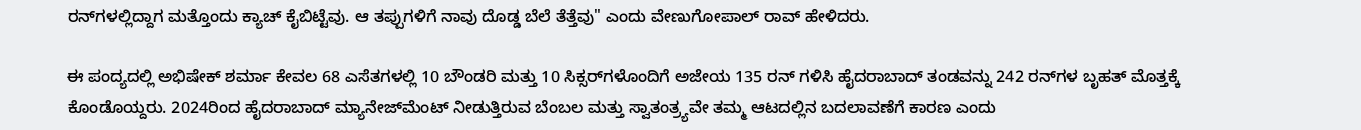ರನ್‌ಗಳಲ್ಲಿದ್ದಾಗ ಮತ್ತೊಂದು ಕ್ಯಾಚ್ ಕೈಬಿಟ್ಟೆವು. ಆ ತಪ್ಪುಗಳಿಗೆ ನಾವು ದೊಡ್ಡ ಬೆಲೆ ತೆತ್ತೆವು" ಎಂದು ವೇಣುಗೋಪಾಲ್ ರಾವ್ ಹೇಳಿದರು.

ಈ ಪಂದ್ಯದಲ್ಲಿ ಅಭಿಷೇಕ್ ಶರ್ಮಾ ಕೇವಲ 68 ಎಸೆತಗಳಲ್ಲಿ 10 ಬೌಂಡರಿ ಮತ್ತು 10 ಸಿಕ್ಸರ್‌ಗಳೊಂದಿಗೆ ಅಜೇಯ 135 ರನ್ ಗಳಿಸಿ ಹೈದರಾಬಾದ್ ತಂಡವನ್ನು 242 ರನ್‌ಗಳ ಬೃಹತ್ ಮೊತ್ತಕ್ಕೆ ಕೊಂಡೊಯ್ದರು. 2024ರಿಂದ ಹೈದರಾಬಾದ್ ಮ್ಯಾನೇಜ್‌ಮೆಂಟ್ ನೀಡುತ್ತಿರುವ ಬೆಂಬಲ ಮತ್ತು ಸ್ವಾತಂತ್ರ್ಯವೇ ತಮ್ಮ ಆಟದಲ್ಲಿನ ಬದಲಾವಣೆಗೆ ಕಾರಣ ಎಂದು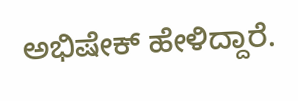ಅಭಿಷೇಕ್ ಹೇಳಿದ್ದಾರೆ.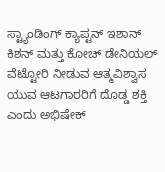ಸ್ಟ್ಯಾಂಡಿಂಗ್ ಕ್ಯಾಪ್ಟನ್ ಇಶಾನ್ ಕಿಶನ್ ಮತ್ತು ಕೋಚ್ ಡೇನಿಯಲ್ ವೆಟ್ಟೋರಿ ನೀಡುವ ಆತ್ಮವಿಶ್ವಾಸ ಯುವ ಆಟಗಾರರಿಗೆ ದೊಡ್ಡ ಶಕ್ತಿ ಎಂದು ಅಭಿಷೇಕ್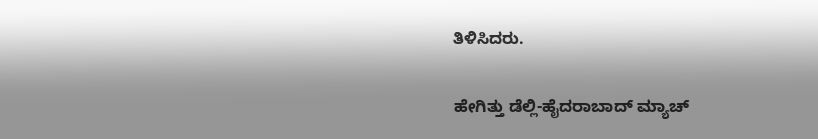ತಿಳಿಸಿದರು.

ಹೇಗಿತ್ತು ಡೆಲ್ಲಿ-ಹೈದರಾಬಾದ್ ಮ್ಯಾಚ್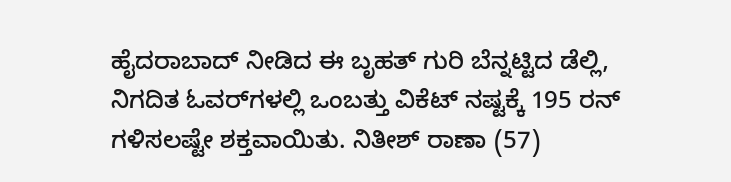ಹೈದರಾಬಾದ್ ನೀಡಿದ ಈ ಬೃಹತ್ ಗುರಿ ಬೆನ್ನಟ್ಟಿದ ಡೆಲ್ಲಿ, ನಿಗದಿತ ಓವರ್‌ಗಳಲ್ಲಿ ಒಂಬತ್ತು ವಿಕೆಟ್ ನಷ್ಟಕ್ಕೆ 195 ರನ್ ಗಳಿಸಲಷ್ಟೇ ಶಕ್ತವಾಯಿತು. ನಿತೀಶ್ ರಾಣಾ (57)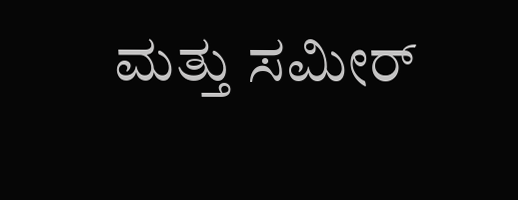ಮತ್ತು ಸಮೀರ್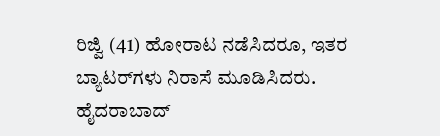ರಿಜ್ವಿ (41) ಹೋರಾಟ ನಡೆಸಿದರೂ, ಇತರ ಬ್ಯಾಟರ್‌ಗಳು ನಿರಾಸೆ ಮೂಡಿಸಿದರು. ಹೈದರಾಬಾದ್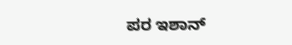ಪರ ಇಶಾನ್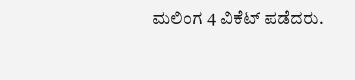ಮಲಿಂಗ 4 ವಿಕೆಟ್ ಪಡೆದರು.